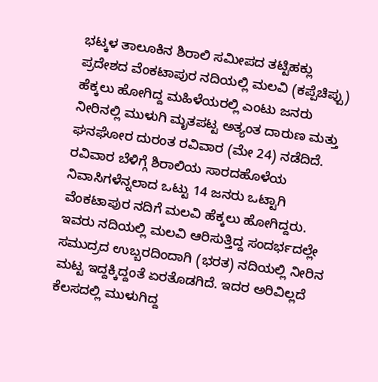ಭಟ್ಕಳ ತಾಲೂಕಿನ ಶಿರಾಲಿ ಸಮೀಪದ ತಟ್ಟಿಹಕ್ಲು ಪ್ರದೇಶದ ವೆಂಕಟಾಪುರ ನದಿಯಲ್ಲಿ ಮಲವಿ (ಕಪ್ಪೆಚಿಪ್ಪು) ಹೆಕ್ಕಲು ಹೋಗಿದ್ದ ಮಹಿಳೆಯರಲ್ಲಿ ಎಂಟು ಜನರು ನೀರಿನಲ್ಲಿ ಮುಳುಗಿ ಮೃತಪಟ್ಟ ಅತ್ಯಂತ ದಾರುಣ ಮತ್ತು ಘನಘೋರ ದುರಂತ ರವಿವಾರ (ಮೇ 24) ನಡೆದಿದೆ.
ರವಿವಾರ ಬೆಳಿಗ್ಗೆ ಶಿರಾಲಿಯ ಸಾರದಹೊಳೆಯ ನಿವಾಸಿಗಳೆನ್ನಲಾದ ಒಟ್ಟು 14 ಜನರು ಒಟ್ಟಾಗಿ ವೆಂಕಟಾಪುರ ನದಿಗೆ ಮಲವಿ ಹೆಕ್ಕಲು ಹೋಗಿದ್ದರು. ಇವರು ನದಿಯಲ್ಲಿ ಮಲವಿ ಆರಿಸುತ್ತಿದ್ದ ಸಂದರ್ಭದಲ್ಲೇ ಸಮುದ್ರದ ಉಬ್ಬರದಿಂದಾಗಿ (ಭರತ) ನದಿಯಲ್ಲಿ ನೀರಿನ ಮಟ್ಟ ಇದ್ದಕ್ಕಿದ್ದಂತೆ ಏರತೊಡಗಿದೆ. ಇದರ ಅರಿವಿಲ್ಲದೆ ಕೆಲಸದಲ್ಲಿ ಮುಳುಗಿದ್ದ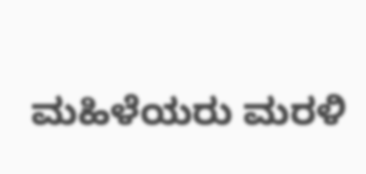ಮಹಿಳೆಯರು ಮರಳಿ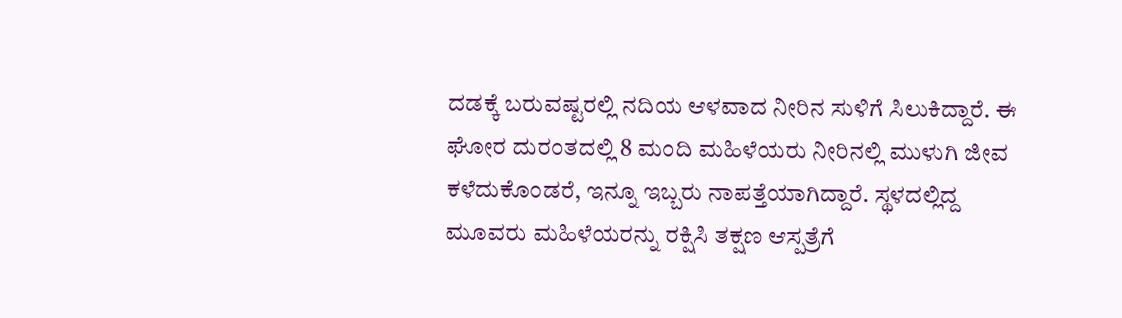ದಡಕ್ಕೆ ಬರುವಷ್ಟರಲ್ಲಿ ನದಿಯ ಆಳವಾದ ನೀರಿನ ಸುಳಿಗೆ ಸಿಲುಕಿದ್ದಾರೆ. ಈ ಘೋರ ದುರಂತದಲ್ಲಿ 8 ಮಂದಿ ಮಹಿಳೆಯರು ನೀರಿನಲ್ಲಿ ಮುಳುಗಿ ಜೀವ ಕಳೆದುಕೊಂಡರೆ, ಇನ್ನೂ ಇಬ್ಬರು ನಾಪತ್ತೆಯಾಗಿದ್ದಾರೆ. ಸ್ಥಳದಲ್ಲಿದ್ದ ಮೂವರು ಮಹಿಳೆಯರನ್ನು ರಕ್ಷಿಸಿ ತಕ್ಷಣ ಆಸ್ಪತ್ರೆಗೆ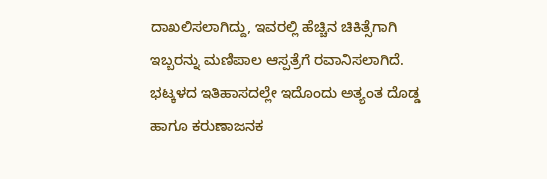ದಾಖಲಿಸಲಾಗಿದ್ದು, ಇವರಲ್ಲಿ ಹೆಚ್ಚಿನ ಚಿಕಿತ್ಸೆಗಾಗಿ ಇಬ್ಬರನ್ನು ಮಣಿಪಾಲ ಆಸ್ಪತ್ರೆಗೆ ರವಾನಿಸಲಾಗಿದೆ.
ಭಟ್ಕಳದ ಇತಿಹಾಸದಲ್ಲೇ ಇದೊಂದು ಅತ್ಯಂತ ದೊಡ್ಡ ಹಾಗೂ ಕರುಣಾಜನಕ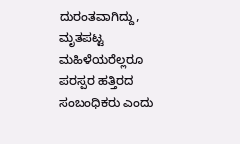ದುರಂತವಾಗಿದ್ದು, ಮೃತಪಟ್ಟ ಮಹಿಳೆಯರೆಲ್ಲರೂ ಪರಸ್ಪರ ಹತ್ತಿರದ ಸಂಬಂಧಿಕರು ಎಂದು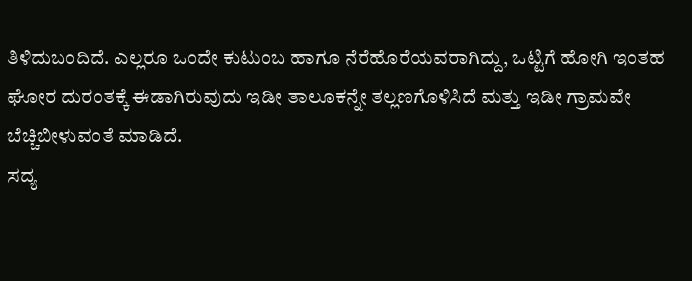ತಿಳಿದುಬಂದಿದೆ. ಎಲ್ಲರೂ ಒಂದೇ ಕುಟುಂಬ ಹಾಗೂ ನೆರೆಹೊರೆಯವರಾಗಿದ್ದು, ಒಟ್ಟಿಗೆ ಹೋಗಿ ಇಂತಹ ಘೋರ ದುರಂತಕ್ಕೆ ಈಡಾಗಿರುವುದು ಇಡೀ ತಾಲೂಕನ್ನೇ ತಲ್ಲಣಗೊಳಿಸಿದೆ ಮತ್ತು ಇಡೀ ಗ್ರಾಮವೇ ಬೆಚ್ಚಿಬೀಳುವಂತೆ ಮಾಡಿದೆ.
ಸದ್ಯ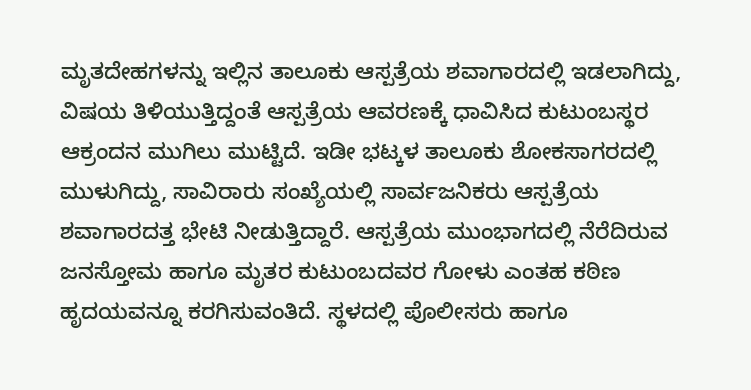ಮೃತದೇಹಗಳನ್ನು ಇಲ್ಲಿನ ತಾಲೂಕು ಆಸ್ಪತ್ರೆಯ ಶವಾಗಾರದಲ್ಲಿ ಇಡಲಾಗಿದ್ದು, ವಿಷಯ ತಿಳಿಯುತ್ತಿದ್ದಂತೆ ಆಸ್ಪತ್ರೆಯ ಆವರಣಕ್ಕೆ ಧಾವಿಸಿದ ಕುಟುಂಬಸ್ಥರ ಆಕ್ರಂದನ ಮುಗಿಲು ಮುಟ್ಟಿದೆ. ಇಡೀ ಭಟ್ಕಳ ತಾಲೂಕು ಶೋಕಸಾಗರದಲ್ಲಿ ಮುಳುಗಿದ್ದು, ಸಾವಿರಾರು ಸಂಖ್ಯೆಯಲ್ಲಿ ಸಾರ್ವಜನಿಕರು ಆಸ್ಪತ್ರೆಯ ಶವಾಗಾರದತ್ತ ಭೇಟಿ ನೀಡುತ್ತಿದ್ದಾರೆ. ಆಸ್ಪತ್ರೆಯ ಮುಂಭಾಗದಲ್ಲಿ ನೆರೆದಿರುವ ಜನಸ್ತೋಮ ಹಾಗೂ ಮೃತರ ಕುಟುಂಬದವರ ಗೋಳು ಎಂತಹ ಕಠಿಣ ಹೃದಯವನ್ನೂ ಕರಗಿಸುವಂತಿದೆ. ಸ್ಥಳದಲ್ಲಿ ಪೊಲೀಸರು ಹಾಗೂ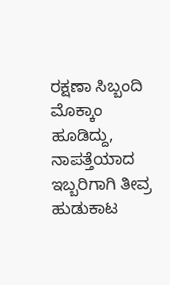ರಕ್ಷಣಾ ಸಿಬ್ಬಂದಿ ಮೊಕ್ಕಾಂ ಹೂಡಿದ್ದು, ನಾಪತ್ತೆಯಾದ ಇಬ್ಬರಿಗಾಗಿ ತೀವ್ರ ಹುಡುಕಾಟ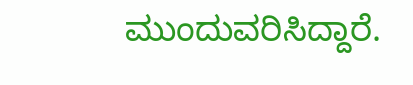ಮುಂದುವರಿಸಿದ್ದಾರೆ.